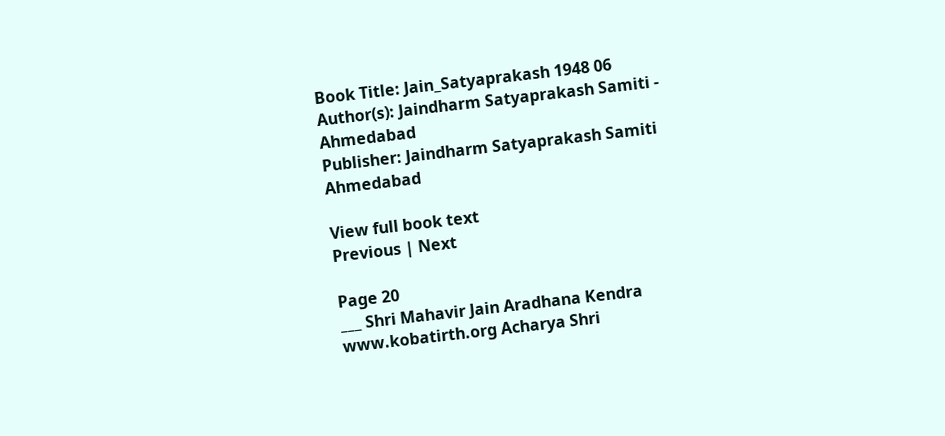Book Title: Jain_Satyaprakash 1948 06
Author(s): Jaindharm Satyaprakash Samiti - Ahmedabad
Publisher: Jaindharm Satyaprakash Samiti Ahmedabad

View full book text
Previous | Next

Page 20
___ Shri Mahavir Jain Aradhana Kendra www.kobatirth.org Acharya Shri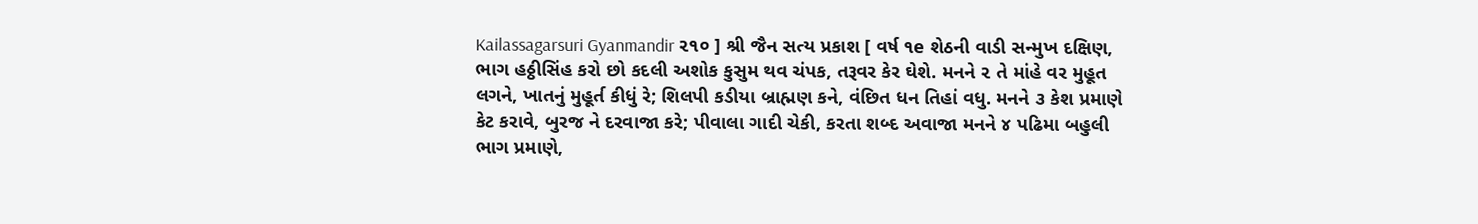Kailassagarsuri Gyanmandir ૨૧૦ ] શ્રી જૈન સત્ય પ્રકાશ [ વર્ષ ૧e શેઠની વાડી સન્મુખ દક્ષિણ, ભાગ હઠ્ઠીસિંહ કરો છો કદલી અશોક કુસુમ થવ ચંપક, તરૂવર કેર ઘેશે. મનને ૨ તે માંહે વર મુહૂત લગને, ખાતનું મુહૂર્ત કીધું રે; શિલપી કડીયા બ્રાહ્મણ કને, વંછિત ધન તિહાં વધુ. મનને ૩ કેશ પ્રમાણે કેટ કરાવે, બુરજ ને દરવાજા કરે; પીવાલા ગાદી ચેકી, કરતા શબ્દ અવાજા મનને ૪ પઢિમા બહુલી ભાગ પ્રમાણે,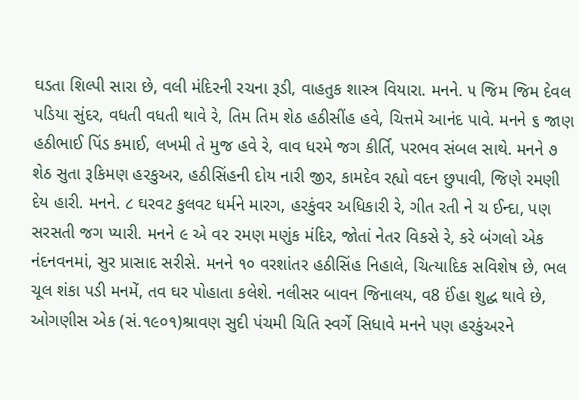ઘડતા શિલ્પી સારા છે, વલી મંદિરની રચના રૂડી, વાહતુક શાસ્ત્ર વિયારા. મનને. ૫ જિમ જિમ દેવલ પડિયા સુંદર, વધતી વધતી થાવે રે, તિમ તિમ શેઠ હઠીસીંહ હવે, ચિત્તમે આનંદ પાવે. મનને ૬ જાણ હઠીભાઈ પિંડ કમાઈ, લખમી તે મુજ હવે રે, વાવ ધરમે જગ કીર્તિ, પરભવ સંબલ સાથે. મનને ૭ શેઠ સુતા રૂકિમણ હરકુઅર, હઠીસિંહની દોય નારી જીર, કામદેવ રહ્યો વદન છુપાવી, જિણે રમણી દેય હારી. મનને. ૮ ઘરવટ કુલવટ ધર્મને મારગ, હરકુંવર અધિકારી રે, ગીત રતી ને ચ ઈન્દા, પણ સરસતી જગ પ્યારી. મનને ૯ એ વ૨ રમણ મણુંક મંદિર, જોતાં નેતર વિકસે રે, કરે બંગલો એક નંદનવનમાં, સુર પ્રાસાદ સરીસે. મનને ૧૦ વરશાંતર હઠીસિંહ નિહાલે, ચિત્યાદિક સવિશેષ છે, ભલ ચૂલ શંકા પડી મનમેં, તવ ઘર પોહાતા કલેશે. નલીસર બાવન જિનાલય, વ8 ઈંહા શુદ્ધ થાવે છે, ઓગણીસ એક (સં.૧૯૦૧)શ્રાવણ સુદી પંચમી ચિતિ સ્વર્ગે સિધાવે મનને પણ હરકુંઅરને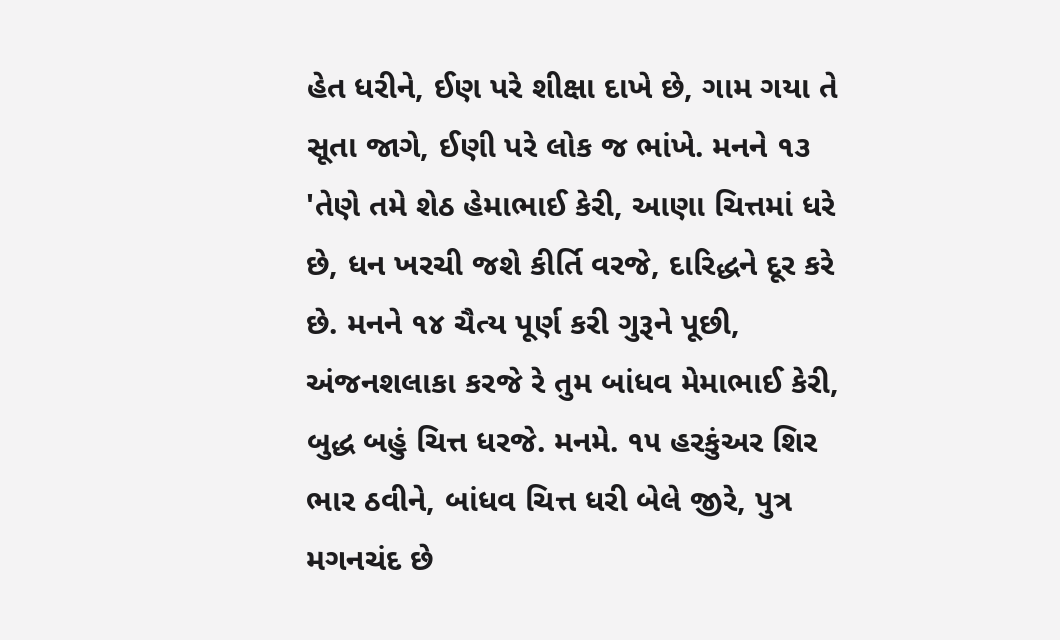હેત ધરીને, ઈણ પરે શીક્ષા દાખે છે, ગામ ગયા તે સૂતા જાગે, ઈણી પરે લોક જ ભાંખે. મનને ૧૩ 'તેણે તમે શેઠ હેમાભાઈ કેરી, આણા ચિત્તમાં ધરે છે, ધન ખરચી જશે કીર્તિ વરજે, દારિદ્ધને દૂર કરે છે. મનને ૧૪ ચૈત્ય પૂર્ણ કરી ગુરૂને પૂછી, અંજનશલાકા કરજે રે તુમ બાંધવ મેમાભાઈ કેરી, બુદ્ધ બહું ચિત્ત ધરજે. મનમે. ૧૫ હરકુંઅર શિર ભાર ઠવીને, બાંધવ ચિત્ત ધરી બેલે જીરે, પુત્ર મગનચંદ છે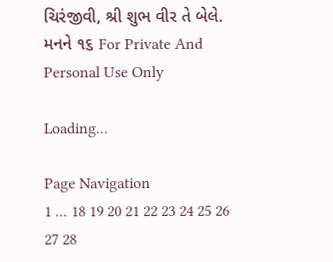ચિરંજીવી, શ્રી શુભ વીર તે બેલે. મનને ૧૬ For Private And Personal Use Only

Loading...

Page Navigation
1 ... 18 19 20 21 22 23 24 25 26 27 28